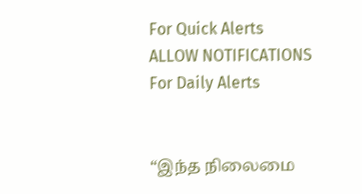For Quick Alerts
ALLOW NOTIFICATIONS
For Daily Alerts


“இந்த நிலைமை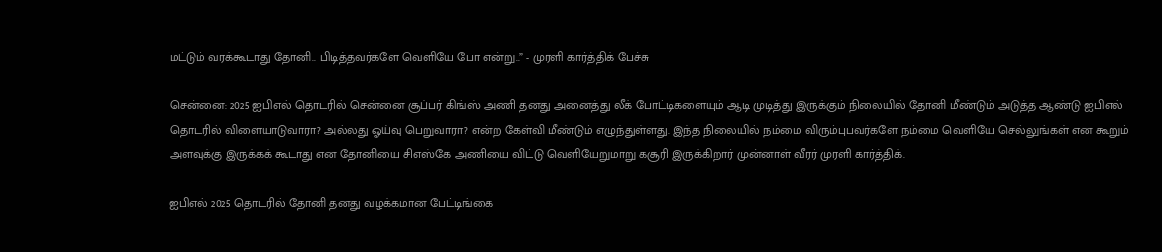மட்டும் வரக்கூடாது தோனி.. பிடித்தவர்களே வெளியே போ என்று..” - முரளி கார்த்திக் பேச்சு

சென்னை: 2025 ஐபிஎல் தொடரில் சென்னை சூப்பர் கிங்ஸ் அணி தனது அனைத்து லீக் போட்டிகளையும் ஆடி முடித்து இருக்கும் நிலையில் தோனி மீண்டும் அடுத்த ஆண்டு ஐபிஎல் தொடரில் விளையாடுவாரா? அல்லது ஓய்வு பெறுவாரா? என்ற கேள்வி மீண்டும் எழுந்துள்ளது. இந்த நிலையில் நம்மை விரும்புபவர்களே நம்மை வெளியே செல்லுங்கள் என கூறும் அளவுக்கு இருக்கக் கூடாது என தோனியை சிஎஸ்கே அணியை விட்டு வெளியேறுமாறு கசூரி இருக்கிறார் முன்னாள் வீரர் முரளி கார்த்திக்.

ஐபிஎல் 2025 தொடரில் தோனி தனது வழக்கமான பேட்டிங்கை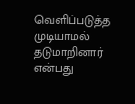வெளிப்படுத்த முடியாமல் தடுமாறினார் என்பது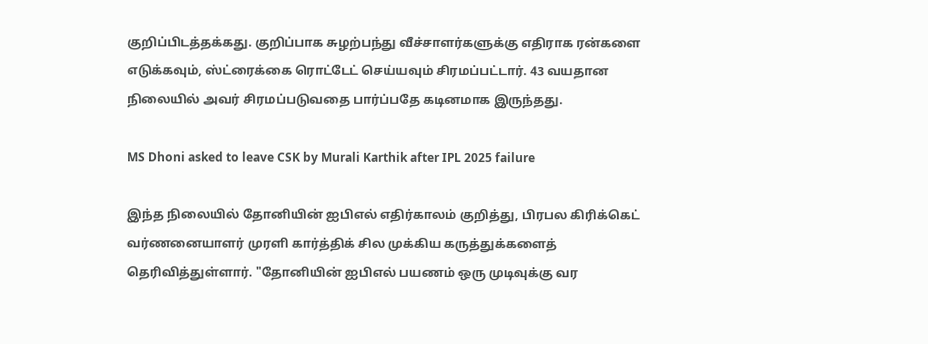குறிப்பிடத்தக்கது. குறிப்பாக சுழற்பந்து வீச்சாளர்களுக்கு எதிராக ரன்களை எடுக்கவும், ஸ்ட்ரைக்கை ரொட்டேட் செய்யவும் சிரமப்பட்டார். 43 வயதான நிலையில் அவர் சிரமப்படுவதை பார்ப்பதே கடினமாக இருந்தது.

MS Dhoni asked to leave CSK by Murali Karthik after IPL 2025 failure

இந்த நிலையில் தோனியின் ஐபிஎல் எதிர்காலம் குறித்து, பிரபல கிரிக்கெட் வர்ணனையாளர் முரளி கார்த்திக் சில முக்கிய கருத்துக்களைத் தெரிவித்துள்ளார். "தோனியின் ஐபிஎல் பயணம் ஒரு முடிவுக்கு வர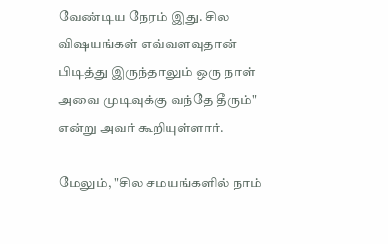வேண்டிய நேரம் இது. சில விஷயங்கள் எவ்வளவுதான் பிடித்து இருந்தாலும் ஒரு நாள் அவை முடிவுக்கு வந்தே தீரும்" என்று அவர் கூறியுள்ளார்.

மேலும், "சில சமயங்களில் நாம்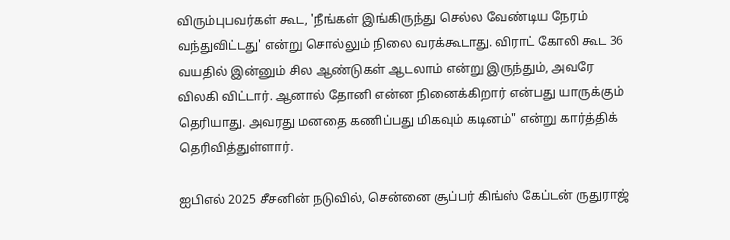விரும்புபவர்கள் கூட, 'நீங்கள் இங்கிருந்து செல்ல வேண்டிய நேரம் வந்துவிட்டது' என்று சொல்லும் நிலை வரக்கூடாது. விராட் கோலி கூட 36 வயதில் இன்னும் சில ஆண்டுகள் ஆடலாம் என்று இருந்தும், அவரே விலகி விட்டார். ஆனால் தோனி என்ன நினைக்கிறார் என்பது யாருக்கும் தெரியாது. அவரது மனதை கணிப்பது மிகவும் கடினம்" என்று கார்த்திக் தெரிவித்துள்ளார்.

ஐபிஎல் 2025 சீசனின் நடுவில், சென்னை சூப்பர் கிங்ஸ் கேப்டன் ருதுராஜ்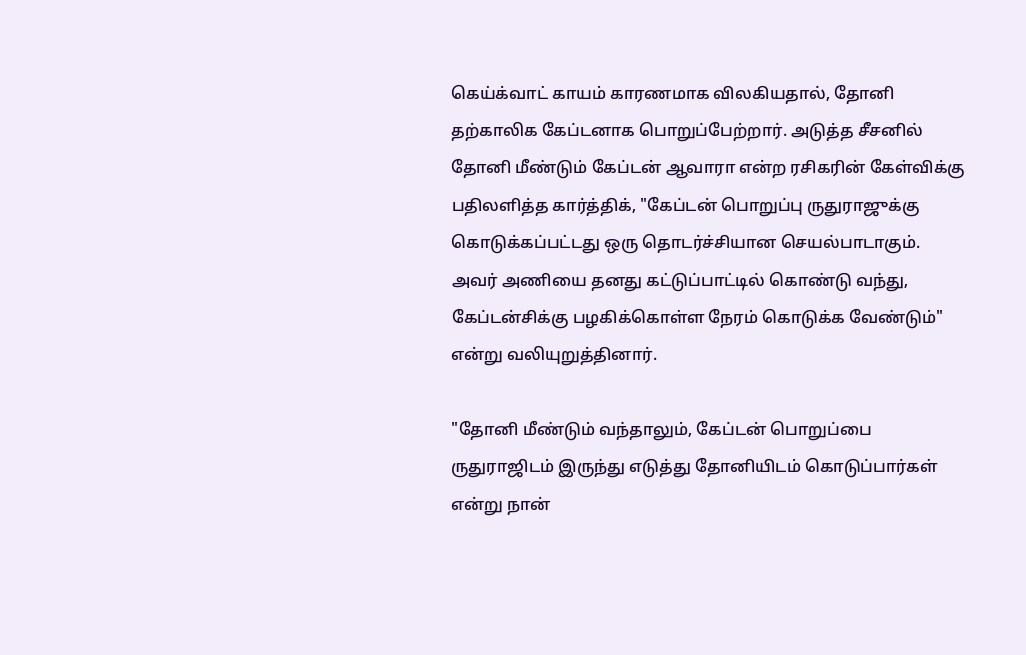கெய்க்வாட் காயம் காரணமாக விலகியதால், தோனி தற்காலிக கேப்டனாக பொறுப்பேற்றார். அடுத்த சீசனில் தோனி மீண்டும் கேப்டன் ஆவாரா என்ற ரசிகரின் கேள்விக்கு பதிலளித்த கார்த்திக், "கேப்டன் பொறுப்பு ருதுராஜுக்கு கொடுக்கப்பட்டது ஒரு தொடர்ச்சியான செயல்பாடாகும். அவர் அணியை தனது கட்டுப்பாட்டில் கொண்டு வந்து, கேப்டன்சிக்கு பழகிக்கொள்ள நேரம் கொடுக்க வேண்டும்" என்று வலியுறுத்தினார்.

"தோனி மீண்டும் வந்தாலும், கேப்டன் பொறுப்பை ருதுராஜிடம் இருந்து எடுத்து தோனியிடம் கொடுப்பார்கள் என்று நான்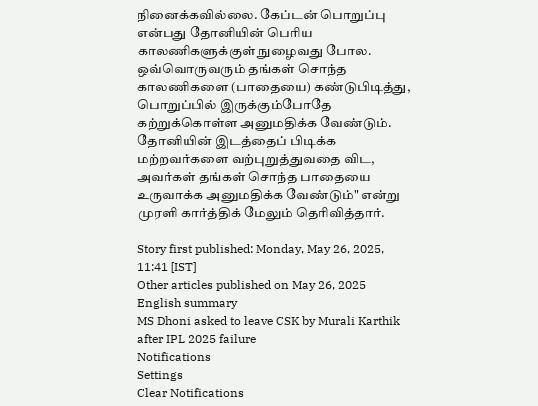நினைக்கவில்லை. கேப்டன் பொறுப்பு என்பது தோனியின் பெரிய காலணிகளுக்குள் நுழைவது போல. ஒவ்வொருவரும் தங்கள் சொந்த காலணிகளை (பாதையை) கண்டுபிடித்து, பொறுப்பில் இருக்கும்போதே கற்றுக்கொள்ள அனுமதிக்க வேண்டும். தோனியின் இடத்தைப் பிடிக்க மற்றவர்களை வற்புறுத்துவதை விட, அவர்கள் தங்கள் சொந்த பாதையை உருவாக்க அனுமதிக்க வேண்டும்" என்று முரளி கார்த்திக் மேலும் தெரிவித்தார்.

Story first published: Monday, May 26, 2025, 11:41 [IST]
Other articles published on May 26, 2025
English summary
MS Dhoni asked to leave CSK by Murali Karthik after IPL 2025 failure
Notifications
Settings
Clear Notifications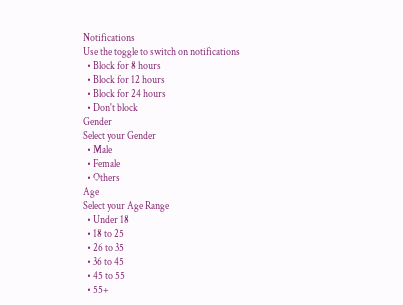Notifications
Use the toggle to switch on notifications
  • Block for 8 hours
  • Block for 12 hours
  • Block for 24 hours
  • Don't block
Gender
Select your Gender
  • Male
  • Female
  • Others
Age
Select your Age Range
  • Under 18
  • 18 to 25
  • 26 to 35
  • 36 to 45
  • 45 to 55
  • 55+